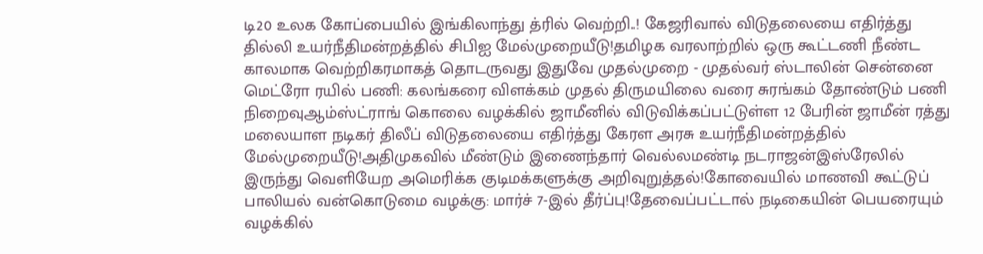டி20 உலக கோப்பையில் இங்கிலாந்து த்ரில் வெற்றி..! கேஜரிவால் விடுதலையை எதிர்த்து தில்லி உயர்நீதிமன்றத்தில் சிபிஐ மேல்முறையீடு!தமிழக வரலாற்றில் ஒரு கூட்டணி நீண்ட காலமாக வெற்றிகரமாகத் தொடருவது இதுவே முதல்முறை - முதல்வர் ஸ்டாலின் சென்னை மெட்ரோ ரயில் பணி: கலங்கரை விளக்கம் முதல் திருமயிலை வரை சுரங்கம் தோண்டும் பணி நிறைவுஆம்ஸ்ட்ராங் கொலை வழக்கில் ஜாமீனில் விடுவிக்கப்பட்டுள்ள 12 பேரின் ஜாமீன் ரத்து மலையாள நடிகர் திலீப் விடுதலையை எதிர்த்து கேரள அரசு உயர்நீதிமன்றத்தில் மேல்முறையீடு!அதிமுகவில் மீண்டும் இணைந்தார் வெல்லமண்டி நடராஜன்இஸ்ரேலில் இருந்து வெளியேற அமெரிக்க குடிமக்களுக்கு அறிவுறுத்தல்!கோவையில் மாணவி கூட்டுப் பாலியல் வன்கொடுமை வழக்கு: மார்ச் 7-இல் தீர்ப்பு!தேவைப்பட்டால் நடிகையின் பெயரையும் வழக்கில்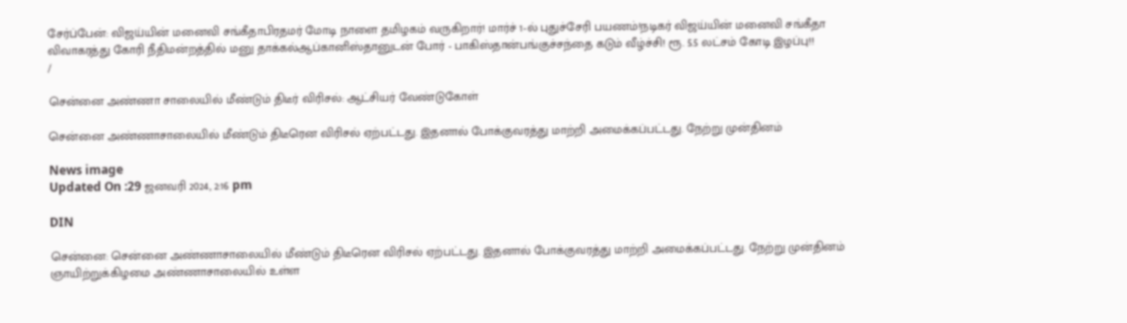சேர்ப்பேன்: விஜய்யின் மனைவி சங்கீதாபிரதமர் மோடி நாளை தமிழகம் வருகிறார்! மார்ச் 1-ல் புதுச்சேரி பயணம்!நடிகர் விஜய்யின் மனைவி சங்கீதா விவாகரத்து கோரி நீதிமன்றத்தில் மனு தாக்கல்ஆப்கானிஸ்தானுடன் போர் - பாகிஸ்தான்பங்குச்சந்தை கடும் வீழ்ச்சி! ரூ. 5.5 லட்சம் கோடி இழப்பு!!
/

சென்னை அண்ணா சாலையில் மீண்டும் திடீர் விரிசல்: ஆட்சியர் வேண்டுகோள்

சென்னை அண்ணாசாலையில் மீண்டும் திடீரென விரிசல் ஏற்பட்டது. இதனால் போக்குவரத்து மாற்றி அமைக்கப்பட்டது. நேற்று முன்தினம்

News image
Updated On :29 ஜனவரி 2024, 2:16 pm

DIN

சென்னை: சென்னை அண்ணாசாலையில் மீண்டும் திடீரென விரிசல் ஏற்பட்டது. இதனால் போக்குவரத்து மாற்றி அமைக்கப்பட்டது. நேற்று முன்தினம் ஞாயிற்றுக்கிழமை அண்ணாசாலையில் உள்ள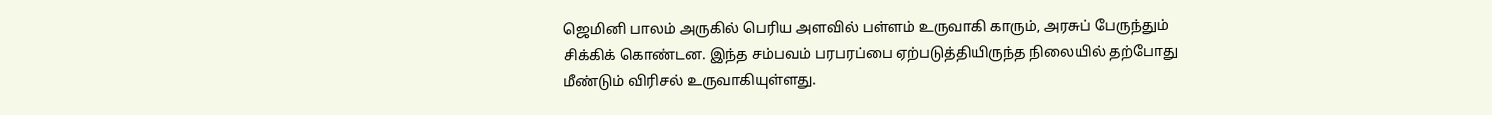ஜெமினி பாலம் அருகில் பெரிய அளவில் பள்ளம் உருவாகி காரும், அரசுப் பேருந்தும் சிக்கிக் கொண்டன. இந்த சம்பவம் பரபரப்பை ஏற்படுத்தியிருந்த நிலையில் தற்போது மீண்டும் விரிசல் உருவாகியுள்ளது.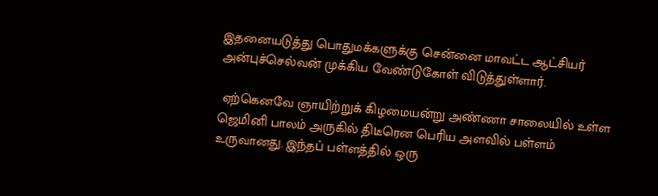இதனையடுத்து பொதுமக்களுக்கு சென்னை மாவட்ட ஆட்சியர் அன்புச்செல்வன் முக்கிய வேண்டுகோள் விடுத்துள்ளார்.

 ஏற்கெனவே ஞாயிற்றுக் கிழமையன்று அண்ணா சாலையில் உள்ள ஜெமினி பாலம் அருகில் திடீரென பெரிய அளவில் பள்ளம் உருவானது. இந்தப் பள்ளத்தில் ஒரு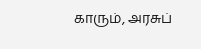காரும், அரசுப்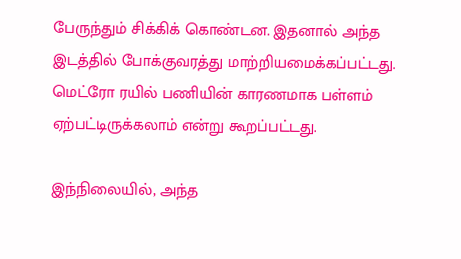பேருந்தும் சிக்கிக் கொண்டன. இதனால் அந்த இடத்தில் போக்குவரத்து மாற்றியமைக்கப்பட்டது. மெட்ரோ ரயில் பணியின் காரணமாக பள்ளம் ஏற்பட்டிருக்கலாம் என்று கூறப்பட்டது.

இந்நிலையில், அந்த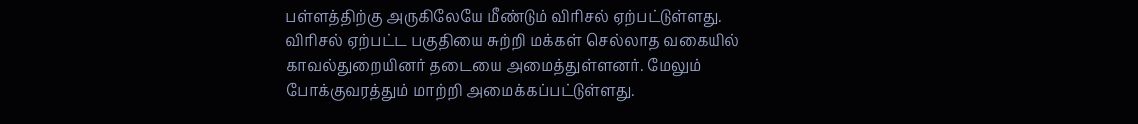பள்ளத்திற்கு அருகிலேயே மீண்டும் விரிசல் ஏற்பட்டுள்ளது. விரிசல் ஏற்பட்ட பகுதியை சுற்றி மக்கள் செல்லாத வகையில் காவல்துறையினர் தடையை அமைத்துள்ளனர். மேலும் போக்குவரத்தும் மாற்றி அமைக்கப்பட்டுள்ளது.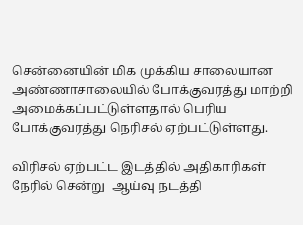சென்னையின் மிக முக்கிய சாலையான அண்ணாசாலையில் போக்குவரத்து மாற்றி அமைக்கப்பட்டுள்ளதால் பெரிய போக்குவரத்து நெரிசல் ஏற்பட்டுள்ளது.

விரிசல் ஏற்பட்ட இடத்தில் அதிகாரிகள் நேரில் சென்று  ஆய்வு நடத்தி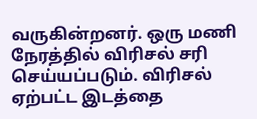வருகின்றனர். ஒரு மணி நேரத்தில் விரிசல் சரி செய்யப்படும். விரிசல் ஏற்பட்ட இடத்தை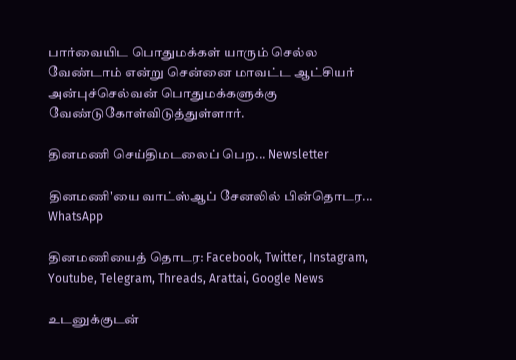பார்வையிட பொதுமக்கள் யாரும் செல்ல வேண்டாம் என்று சென்னை மாவட்ட ஆட்சியர் அன்புச்செல்வன் பொதுமக்களுக்கு வேண்டுகோள்விடுத்துள்ளார்.

தினமணி செய்திமடலைப் பெற... Newsletter

தினமணி'யை வாட்ஸ்ஆப் சேனலில் பின்தொடர... WhatsApp

தினமணியைத் தொடர: Facebook, Twitter, Instagram, Youtube, Telegram, Threads, Arattai, Google News

உடனுக்குடன்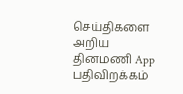செய்திகளை அறிய தினமணி App பதிவிறக்கம்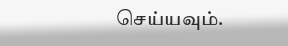செய்யவும்.